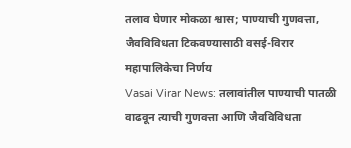तलाव घेणार मोकळा श्वास; पाण्याची गुणवत्ता, जैवविविधता टिकवण्यासाठी वसई-विरार महापालिकेचा निर्णय
Vasai Virar News: तलावांतील पाण्याची पातळी वाढवून त्याची गुणवत्ता आणि जैवविविधता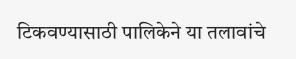टिकवण्यासाठी पालिकेने या तलावांचे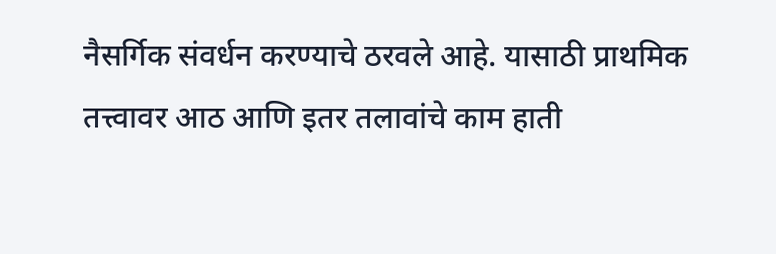नैसर्गिक संवर्धन करण्याचे ठरवले आहे. यासाठी प्राथमिक तत्त्वावर आठ आणि इतर तलावांचे काम हाती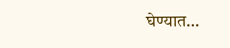घेण्यात…